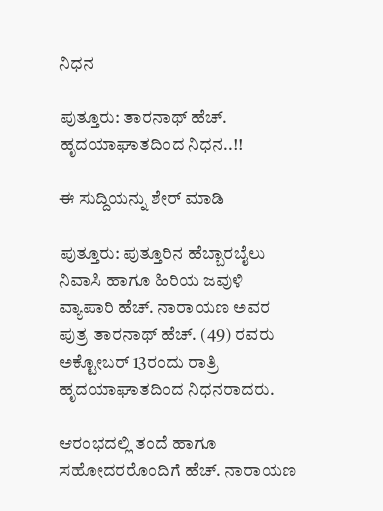ನಿಧನ

ಪುತ್ತೂರು: ತಾರನಾಥ್ ಹೆಚ್. ಹೃದಯಾಘಾತದಿಂದ ನಿಧನ..!!

ಈ ಸುದ್ದಿಯನ್ನು ಶೇರ್ ಮಾಡಿ

ಪುತ್ತೂರು: ಪುತ್ತೂರಿನ ಹೆಬ್ಬಾರಬೈಲು ನಿವಾಸಿ ಹಾಗೂ ಹಿರಿಯ ಜವುಳಿ ವ್ಯಾಪಾರಿ ಹೆಚ್. ನಾರಾಯಣ ಅವರ ಪುತ್ರ ತಾರನಾಥ್ ಹೆಚ್. (49) ರವರು ಅಕ್ಟೋಬ‌ರ್ 13ರಂದು ರಾತ್ರಿ ಹೃದಯಾಘಾತದಿಂದ ನಿಧನರಾದರು.

ಆರಂಭದಲ್ಲಿ ತಂದೆ ಹಾಗೂ ಸಹೋದರರೊಂದಿಗೆ ಹೆಚ್. ನಾರಾಯಣ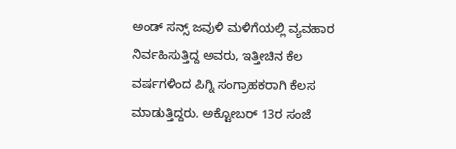ಅಂಡ್ ಸನ್ಸ್‌ ಜವುಳಿ ಮಳಿಗೆಯಲ್ಲಿ ವ್ಯವಹಾರ ನಿರ್ವಹಿಸುತ್ತಿದ್ದ ಅವರು, ಇತ್ತೀಚಿನ ಕೆಲ ವರ್ಷಗಳಿಂದ ಪಿಗ್ನಿ ಸಂಗ್ರಾಹಕರಾಗಿ ಕೆಲಸ ಮಾಡುತ್ತಿದ್ದರು. ಅಕ್ಟೋಬರ್ 13ರ ಸಂಜೆ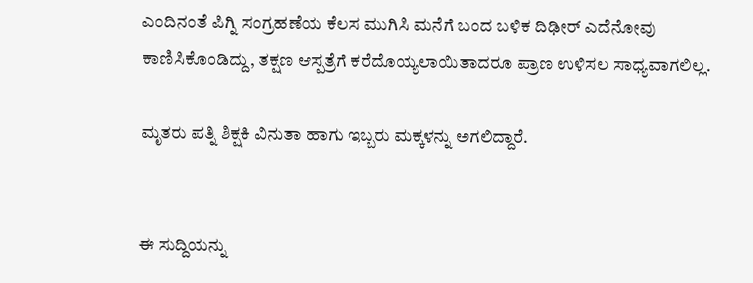ಎಂದಿನಂತೆ ಪಿಗ್ನಿ ಸಂಗ್ರಹಣೆಯ ಕೆಲಸ ಮುಗಿಸಿ ಮನೆಗೆ ಬಂದ ಬಳಿಕ ದಿಢೀರ್ ಎದೆನೋವು ಕಾಣಿಸಿಕೊಂಡಿದ್ದು, ತಕ್ಷಣ ಆಸ್ಪತ್ರೆಗೆ ಕರೆದೊಯ್ಯಲಾಯಿತಾದರೂ ಪ್ರಾಣ ಉಳಿಸಲ ಸಾಧ್ಯವಾಗಲಿಲ್ಲ.

ಮೃತರು ಪತ್ನಿ ಶಿಕ್ಷಕಿ ವಿನುತಾ ಹಾಗು ಇಬ್ಬರು ಮಕ್ಕಳನ್ನು ಅಗಲಿದ್ದಾರೆ.


ಈ ಸುದ್ದಿಯನ್ನು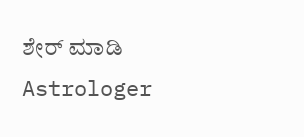ಶೇರ್ ಮಾಡಿ
Astrologer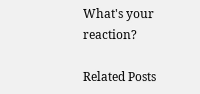What's your reaction?

Related Posts